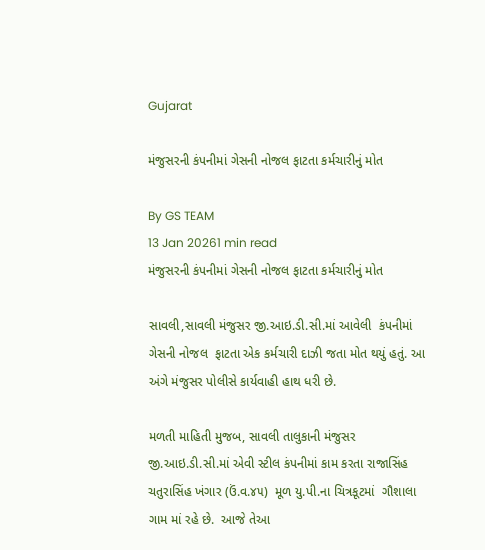Gujarat

મંજુસરની કંપનીમાં ગેસની નોજલ ફાટતા કર્મચારીનું મોત

By GS TEAM
13 Jan 20261 min read
મંજુસરની કંપનીમાં ગેસની નોજલ ફાટતા કર્મચારીનું મોત

સાવલી,સાવલી મંજુસર જી.આઇ.ડી.સી.માં આવેલી  કંપનીમાં ગેસની નોજલ  ફાટતા એક કર્મચારી દાઝી જતા મોત થયું હતું. આ અંગે મંજુસર પોલીસે કાર્યવાહી હાથ ધરી છે.

મળતી માહિતી મુજબ, સાવલી તાલુકાની મંજુસર જી.આઇ.ડી.સી.માં એવી સ્ટીલ કંપનીમાં કામ કરતા રાજાસિંહ ચતુરાસિંહ ખંગાર (ઉં.વ.૪૫)  મૂળ યુ.પી.ના ચિત્રકૂટમાં  ગૌશાલા ગામ માં રહે છે.  આજે તેઆ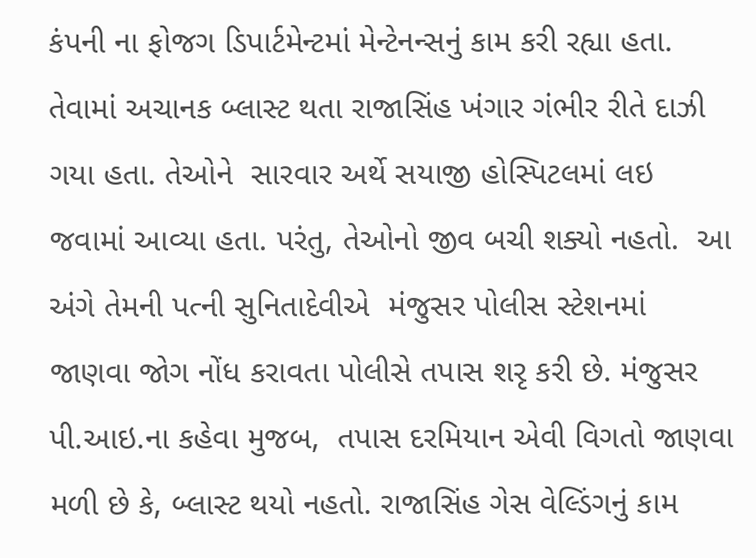કંપની ના ફોજગ ડિપાર્ટમેન્ટમાં મેન્ટેનન્સનું કામ કરી રહ્યા હતા. તેવામાં અચાનક બ્લાસ્ટ થતા રાજાસિંહ ખંગાર ગંભીર રીતે દાઝી ગયા હતા. તેઓને  સારવાર અર્થે સયાજી હોસ્પિટલમાં લઇ જવામાં આવ્યા હતા. પરંતુ, તેઓનો જીવ બચી શક્યો નહતો.  આ અંગે તેમની પત્ની સુનિતાદેવીએ  મંજુસર પોલીસ સ્ટેશનમાં જાણવા જોગ નોંધ કરાવતા પોલીસે તપાસ શરૃ કરી છે. મંજુસર પી.આઇ.ના કહેવા મુજબ,  તપાસ દરમિયાન એવી વિગતો જાણવા મળી છે કે, બ્લાસ્ટ થયો નહતો. રાજાસિંહ ગેસ વેલ્ડિંગનું કામ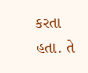કરતા હતા. તે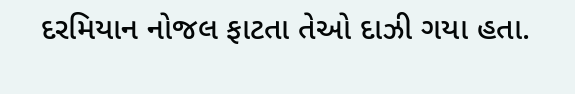દરમિયાન નોજલ ફાટતા તેઓ દાઝી ગયા હતા.